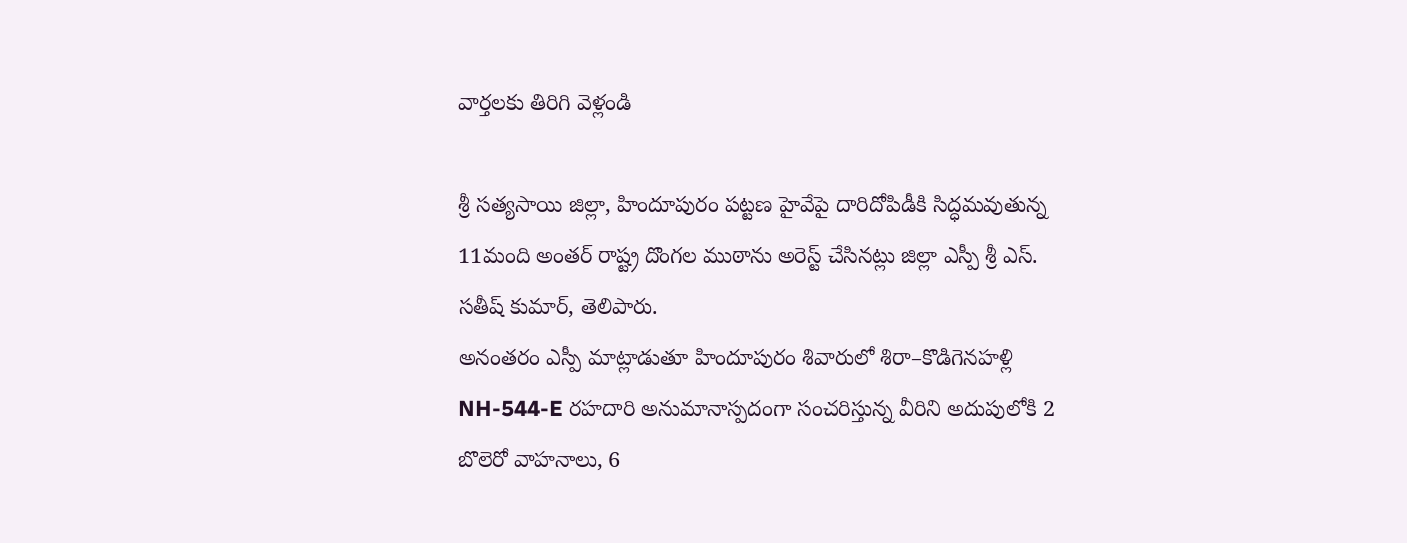వార్తలకు తిరిగి వెళ్లండి

శ్రీ సత్యసాయి జిల్లా, హిందూపురం పట్టణ హైవేపై దారిదోపిడీకి సిద్ధమవుతున్న 11మంది అంతర్ రాష్ట్ర దొంగల ముఠాను అరెస్ట్ చేసినట్లు జిల్లా ఎస్పీ శ్రీ ఎస్. సతీష్ కుమార్, తెలిపారు.
అనంతరం ఎస్పీ మాట్లాడుతూ హిందూపురం శివారులో శిరా–కొడిగెనహళ్లి NH-544-E రహదారి అనుమానాస్పదంగా సంచరిస్తున్న వీరిని అదుపులోకి 2 బొలెరో వాహనాలు, 6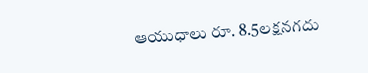ఆయుధాలు రూ. 8.5లక్షనగదు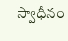స్వాధీనం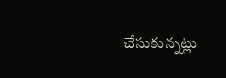చేసుకున్నట్లు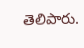తెలిపారు.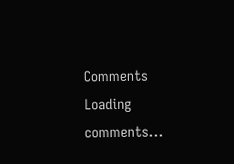Comments
Loading comments...